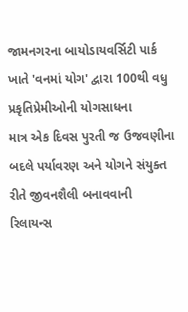જામનગરના બાયોડાયવર્સિટી પાર્ક ખાતે 'વનમાં યોગ' દ્વારા 100થી વધુ પ્રકૃતિપ્રેમીઓની યોગસાધના
માત્ર એક દિવસ પુરતી જ ઉજવણીના બદલે પર્યાવરણ અને યોગને સંયુક્ત રીતે જીવનશૈલી બનાવવાની રિલાયન્સ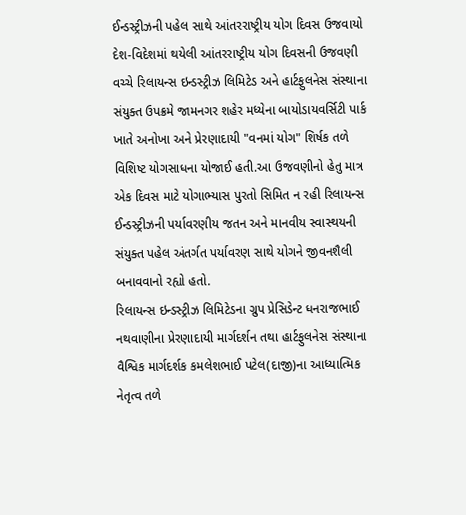ઈન્ડસ્ટ્રીઝની પહેલ સાથે આંતરરાષ્ટ્રીય યોગ દિવસ ઉજવાયો
દેશ-વિદેશમાં થયેલી આંતરરાષ્ટ્રીય યોગ દિવસની ઉજવણી વચ્ચે રિલાયન્સ ઇન્ડસ્ટ્રીઝ લિમિટેડ અને હાર્ટફુલનેસ સંસ્થાના સંયુક્ત ઉપક્રમે જામનગર શહેર મધ્યેના બાયોડાયવર્સિટી પાર્ક ખાતે અનોખા અને પ્રેરણાદાયી "વનમાં યોગ" શિર્ષક તળે વિશિષ્ટ યોગસાધના યોજાઈ હતી.આ ઉજવણીનો હેતુ માત્ર એક દિવસ માટે યોગાભ્યાસ પુરતો સિમિત ન રહી રિલાયન્સ ઈન્ડસ્ટ્રીઝની પર્યાવરણીય જતન અને માનવીય સ્વાસ્થયની સંયુક્ત પહેલ અંતર્ગત પર્યાવરણ સાથે યોગને જીવનશૈલી બનાવવાનો રહ્યો હતો.
રિલાયન્સ ઇન્ડસ્ટ્રીઝ લિમિટેડના ગ્રુપ પ્રેસિડેન્ટ ધનરાજભાઈ નથવાણીના પ્રેરણાદાયી માર્ગદર્શન તથા હાર્ટફુલનેસ સંસ્થાના વૈશ્વિક માર્ગદર્શક કમલેશભાઈ પટેલ(દાજી)ના આધ્યાત્મિક નેતૃત્વ તળે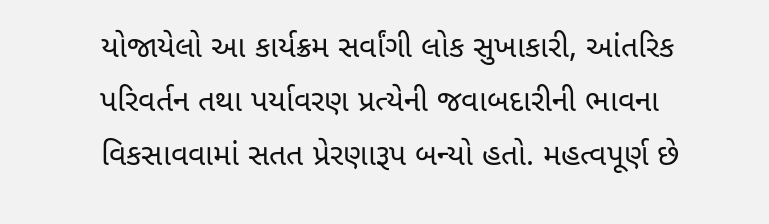યોજાયેલો આ કાર્યક્રમ સર્વાંગી લોક સુખાકારી, આંતરિક પરિવર્તન તથા પર્યાવરણ પ્રત્યેની જવાબદારીની ભાવના વિકસાવવામાં સતત પ્રેરણારૂપ બન્યો હતો. મહત્વપૂર્ણ છે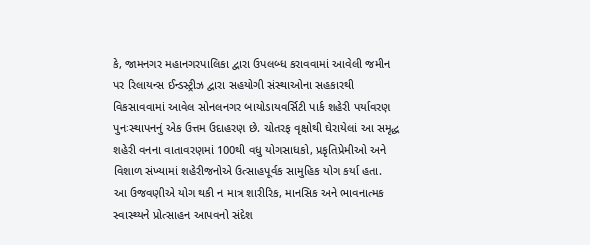કે, જામનગર મહાનગરપાલિકા દ્વારા ઉપલબ્ધ કરાવવામાં આવેલી જમીન પર રિલાયન્સ ઈન્ડસ્ટ્રીઝ દ્વારા સહયોગી સંસ્થાઓના સહકારથી વિકસાવવામાં આવેલ સોનલનગર બાયોડાયવર્સિટી પાર્ક શહેરી પર્યાવરણ પુનઃસ્થાપનનું એક ઉત્તમ ઉદાહરણ છે. ચોતરફ વૃક્ષોથી ઘેરાયેલાં આ સમૃદ્ધ શહેરી વનના વાતાવરણમાં 100થી વધુ યોગસાધકો, પ્રકૃતિપ્રેમીઓ અને વિશાળ સંખ્યામાં શહેરીજનોએ ઉત્સાહપૂર્વક સામુહિક યોગ કર્યા હતા.
આ ઉજવણીએ યોગ થકી ન માત્ર શારીરિક, માનસિક અને ભાવનાત્મક સ્વાસ્થ્યને પ્રોત્સાહન આપવનો સંદેશ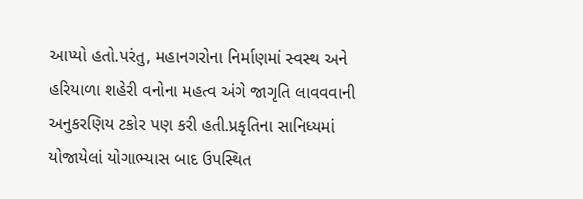આપ્યો હતો.પરંતુ, મહાનગરોના નિર્માણમાં સ્વસ્થ અને હરિયાળા શહેરી વનોના મહત્વ અંગે જાગૃતિ લાવવવાની અનુકરણિય ટકોર પણ કરી હતી.પ્રકૃતિના સાનિધ્યમાં યોજાયેલાં યોગાભ્યાસ બાદ ઉપસ્થિત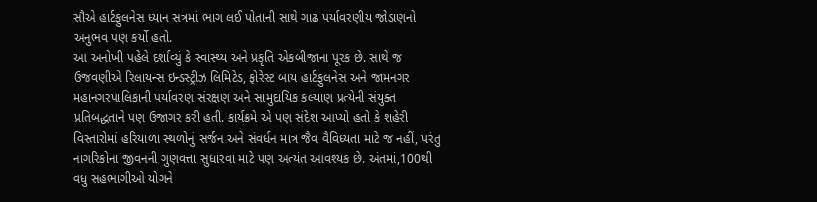સૌએ હાર્ટફુલનેસ ધ્યાન સત્રમાં ભાગ લઈ પોતાની સાથે ગાઢ પર્યાવરણીય જોડાણનો અનુભવ પણ કર્યો હતો.
આ અનોખી પહેલે દર્શાવ્યું કે સ્વાસ્થ્ય અને પ્રકૃતિ એકબીજાના પૂરક છે. સાથે જ ઉજવણીએ રિલાયન્સ ઇન્ડસ્ટ્રીઝ લિમિટેડ, ફોરેસ્ટ બાય હાર્ટફુલનેસ અને જામનગર મહાનગરપાલિકાની પર્યાવરણ સંરક્ષણ અને સામુદાયિક કલ્યાણ પ્રત્યેની સંયુક્ત પ્રતિબદ્ધતાને પણ ઉજાગર કરી હતી. કાર્યક્રમે એ પણ સંદેશ આપ્યો હતો કે શહેરી વિસ્તારોમાં હરિયાળા સ્થળોનું સર્જન અને સંવર્ધન માત્ર જૈવ વૈવિધ્યતા માટે જ નહીં, પરંતુ નાગરિકોના જીવનની ગુણવત્તા સુધારવા માટે પણ અત્યંત આવશ્યક છે. અંતમાં,100થી વધુ સહભાગીઓ યોગને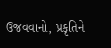ઉજવવાનો, પ્રકૃતિને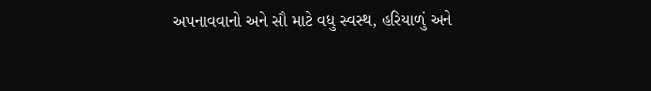અપનાવવાનો અને સૌ માટે વધુ સ્વસ્થ, હરિયાળું અને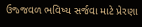ઉજ્જવળ ભવિષ્ય સર્જવા માટે પ્રેરણા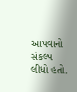આપવાનો સંકલ્પ લીધો હતો.